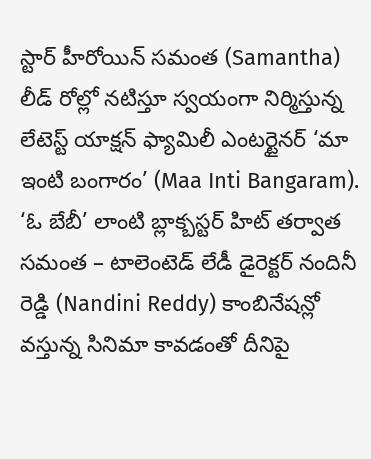స్టార్ హీరోయిన్ సమంత (Samantha) లీడ్ రోల్లో నటిస్తూ స్వయంగా నిర్మిస్తున్న లేటెస్ట్ యాక్షన్ ఫ్యామిలీ ఎంటర్టైనర్ ‘మా ఇంటి బంగారం’ (Maa Inti Bangaram). ‘ఓ బేబీ’ లాంటి బ్లాక్బస్టర్ హిట్ తర్వాత సమంత – టాలెంటెడ్ లేడీ డైరెక్టర్ నందినీ రెడ్డి (Nandini Reddy) కాంబినేషన్లో వస్తున్న సినిమా కావడంతో దీనిపై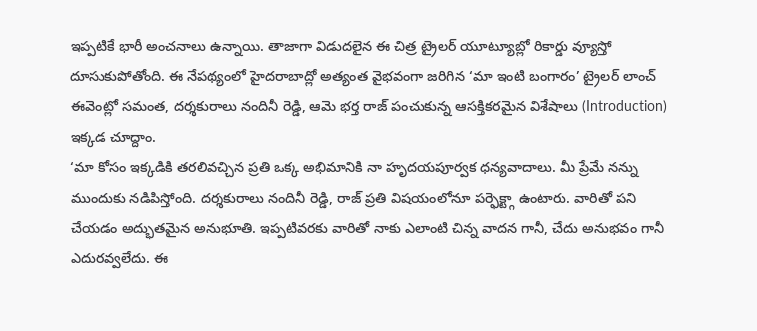ఇప్పటికే భారీ అంచనాలు ఉన్నాయి. తాజాగా విడుదలైన ఈ చిత్ర ట్రైలర్ యూట్యూబ్లో రికార్డు వ్యూస్తో దూసుకుపోతోంది. ఈ నేపథ్యంలో హైదరాబాద్లో అత్యంత వైభవంగా జరిగిన ‘మా ఇంటి బంగారం’ ట్రైలర్ లాంచ్ ఈవెంట్లో సమంత, దర్శకురాలు నందినీ రెడ్డి, ఆమె భర్త రాజ్ పంచుకున్న ఆసక్తికరమైన విశేషాలు (Introduction) ఇక్కడ చూద్దాం.
‘మా కోసం ఇక్కడికి తరలివచ్చిన ప్రతి ఒక్క అభిమానికి నా హృదయపూర్వక ధన్యవాదాలు. మీ ప్రేమే నన్ను ముందుకు నడిపిస్తోంది. దర్శకురాలు నందినీ రెడ్డి, రాజ్ ప్రతి విషయంలోనూ పర్ఫెక్ట్గా ఉంటారు. వారితో పని చేయడం అద్భుతమైన అనుభూతి. ఇప్పటివరకు వారితో నాకు ఎలాంటి చిన్న వాదన గానీ, చేదు అనుభవం గానీ ఎదురవ్వలేదు. ఈ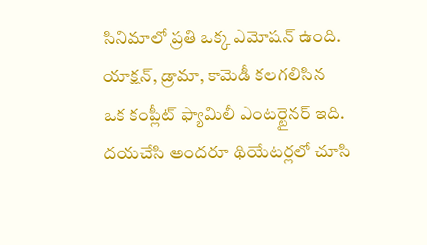సినిమాలో ప్రతి ఒక్క ఎమోషన్ ఉంది. యాక్షన్, డ్రామా, కామెడీ కలగలిసిన ఒక కంప్లీట్ ఫ్యామిలీ ఎంటర్టైనర్ ఇది. దయచేసి అందరూ థియేటర్లలో చూసి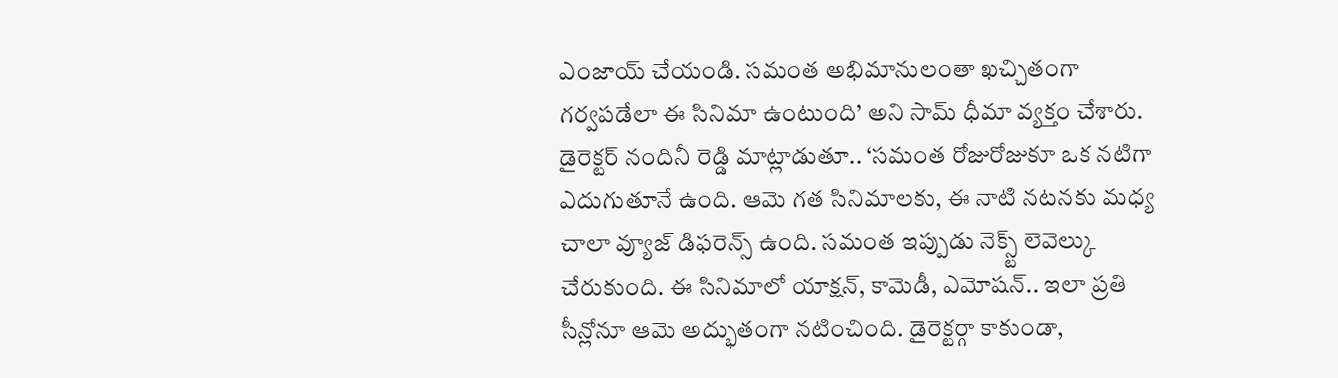ఎంజాయ్ చేయండి. సమంత అభిమానులంతా ఖచ్చితంగా గర్వపడేలా ఈ సినిమా ఉంటుంది’ అని సామ్ ధీమా వ్యక్తం చేశారు.
డైరెక్టర్ నందినీ రెడ్డి మాట్లాడుతూ.. ‘సమంత రోజురోజుకూ ఒక నటిగా ఎదుగుతూనే ఉంది. ఆమె గత సినిమాలకు, ఈ నాటి నటనకు మధ్య చాలా వ్యూజ్ డిఫరెన్స్ ఉంది. సమంత ఇప్పుడు నెక్స్ట్ లెవెల్కు చేరుకుంది. ఈ సినిమాలో యాక్షన్, కామెడీ, ఎమోషన్.. ఇలా ప్రతి సీన్లోనూ ఆమె అద్భుతంగా నటించింది. డైరెక్టర్గా కాకుండా,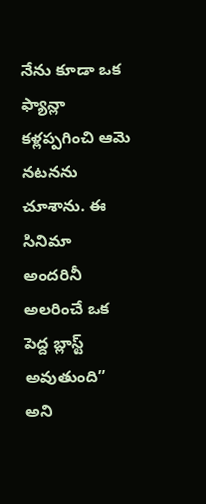నేను కూడా ఒక ఫ్యాన్లా కళ్లప్పగించి ఆమె నటనను చూశాను. ఈ సినిమా అందరినీ అలరించే ఒక పెద్ద బ్లాస్ట్ అవుతుంది” అని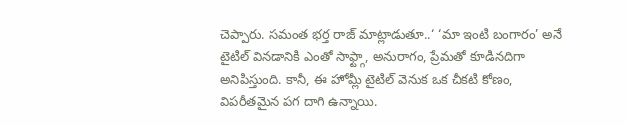చెప్పారు. సమంత భర్త రాజ్ మాట్లాడుతూ..‘ ‘మా ఇంటి బంగారం’ అనే టైటిల్ వినడానికి ఎంతో సాఫ్ట్గా, అనురాగం, ప్రేమతో కూడినదిగా అనిపిస్తుంది. కానీ, ఈ హోమ్లీ టైటిల్ వెనుక ఒక చీకటి కోణం, విపరీతమైన పగ దాగి ఉన్నాయి.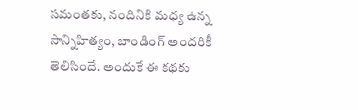సమంతకు, నందినికి మధ్య ఉన్న సాన్నిహిత్యం, బాండింగ్ అందరికీ తెలిసిందే. అందుకే ఈ కథకు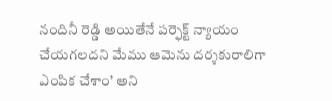నందినీ రెడ్డి అయితేనే పర్ఫెక్ట్ న్యాయం చేయగలదని మేము ఆమెను దర్శకురాలిగా ఎంపిక చేశాం’ అని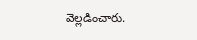వెల్లడించారు.